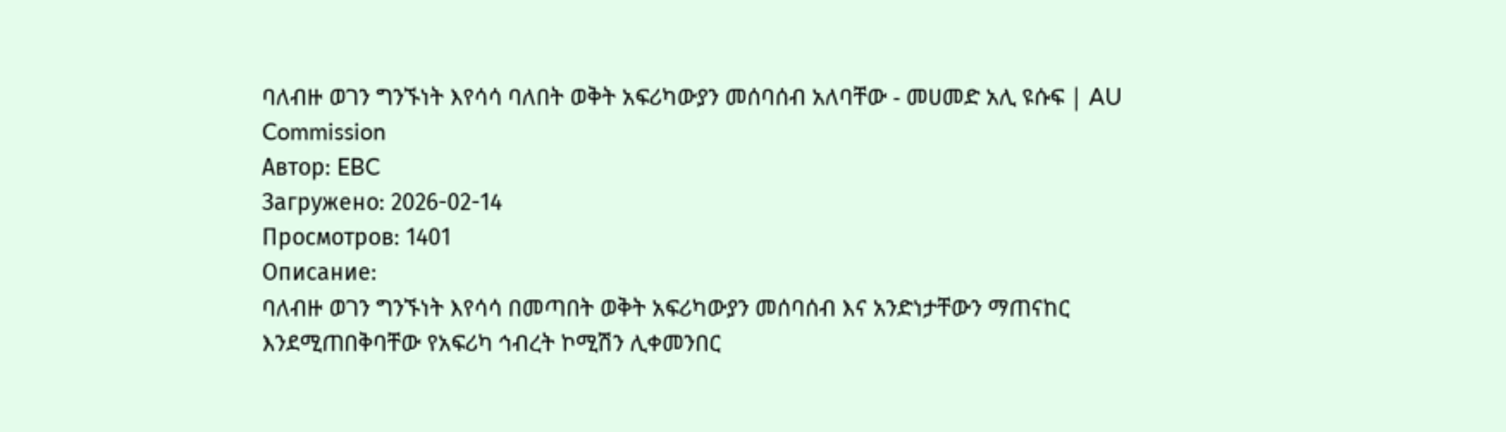ባለብዙ ወገን ግንኙነት እየሳሳ ባለበት ወቅት አፍሪካውያን መሰባሰብ አለባቸው - መሀመድ አሊ ዩሱፍ | AU Commission
Автор: EBC
Загружено: 2026-02-14
Просмотров: 1401
Описание:
ባለብዙ ወገን ግንኙነት እየሳሳ በመጣበት ወቅት አፍሪካውያን መሰባሰብ እና አንድነታቸውን ማጠናከር እንደሚጠበቅባቸው የአፍሪካ ኅብረት ኮሚሽን ሊቀመንበር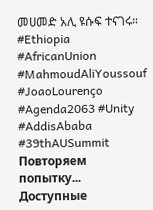መሀመድ አሊ ዩሱፍ ተናገሩ።
#Ethiopia #AfricanUnion #MahmoudAliYoussouf #JoaoLourenço #Agenda2063 #Unity #AddisAbaba #39thAUSummit
Повторяем попытку...
Доступные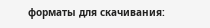форматы для скачивания: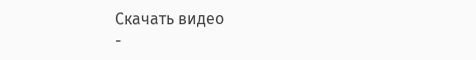Скачать видео
-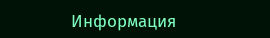Информация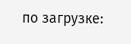по загрузке: